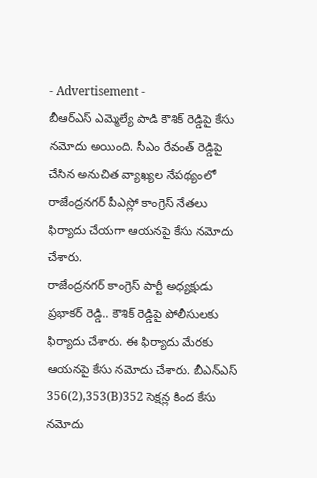- Advertisement -
బీఆర్ఎస్ ఎమ్మెల్యే పాడి కౌశిక్ రెడ్డిపై కేసు నమోదు అయింది. సీఎం రేవంత్ రెడ్డిపై చేసిన అనుచిత వ్యాఖ్యల నేపథ్యంలో రాజేంద్రనగర్ పీఎస్లో కాంగ్రెస్ నేతలు ఫిర్యాదు చేయగా ఆయనపై కేసు నమోదు చేశారు.
రాజేంద్రనగర్ కాంగ్రెస్ పార్టీ అధ్యక్షుడు ప్రభాకర్ రెడ్డి.. కౌశిక్ రెడ్డిపై పోలీసులకు ఫిర్యాదు చేశారు. ఈ ఫిర్యాదు మేరకు ఆయనపై కేసు నమోదు చేశారు. బీఎన్ఎస్ 356(2),353(B)352 సెక్షన్ల కింద కేసు నమోదు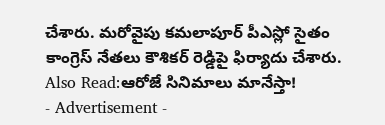చేశారు. మరోవైపు కమలాపూర్ పీఎస్లో సైతం కాంగ్రెస్ నేతలు కౌశికర్ రెడ్డిపై ఫిర్యాదు చేశారు.
Also Read:ఆరోజే సినిమాలు మానేస్తా!
- Advertisement -